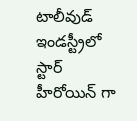టాలీవుడ్ ఇండస్ట్రీలో స్టార్ హీరోయిన్ గా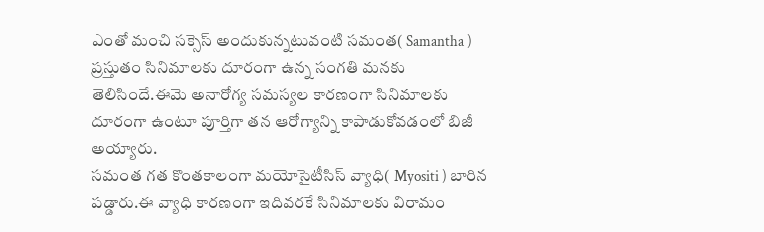ఎంతో మంచి సక్సెస్ అందుకున్నటువంటి సమంత( Samantha ) ప్రస్తుతం సినిమాలకు దూరంగా ఉన్న సంగతి మనకు తెలిసిందే.ఈమె అనారోగ్య సమస్యల కారణంగా సినిమాలకు దూరంగా ఉంటూ పూర్తిగా తన ఆరోగ్యాన్ని కాపాడుకోవడంలో బిజీ అయ్యారు.
సమంత గత కొంతకాలంగా మయోసైటీసిస్ వ్యాధి( Myositi ) బారిన పడ్డారు.ఈ వ్యాధి కారణంగా ఇదివరకే సినిమాలకు విరామం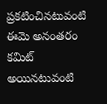ప్రకటించినటువంటి ఈమె అనంతరం కమిట్ అయినటువంటి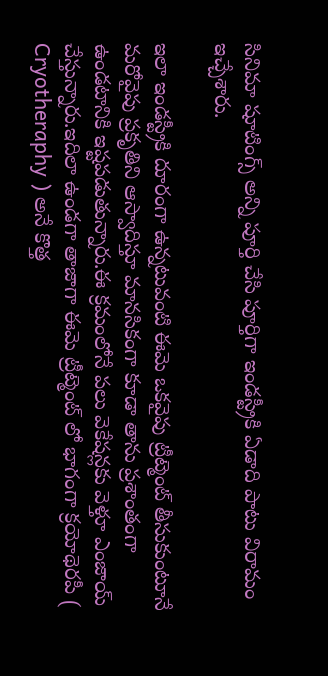సినిమా షూటింగ్స్ అన్ని పూర్తి చేసి పూర్తిగా ఇండస్ట్రీకి ఏడాది పాటు విరామం ఇచ్చేశారు.

ఇలా ఇండస్ట్రీకి దూరంగా ఉన్నటువంటి ఈమె ఒకవైపు ట్రీట్మెంట్ తీసుకుంటూనే మరోవైపు ప్రకృతిని ఆస్వాదిస్తూ మానసికంగా కూడా తాను ప్రశాంతంగా ఉండటానికి ఇష్టపడుతున్నారు.ఈ క్రమంలోనే పలు వెకేషన్లకు వెళ్తూ ఎంజాయ్ చేస్తున్నారు.ఇదిలా ఉండగా తాజాగా ఈమె ట్రీట్మెంట్ లో భాగంగా క్రయోథెరపీ ( Cryotheraphy ) అనే కొత్త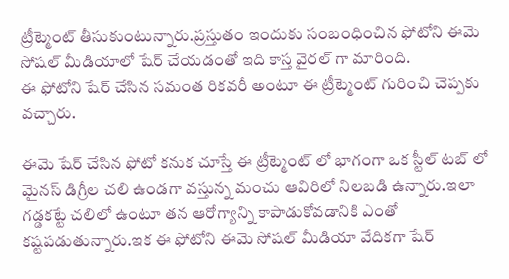ట్రీట్మెంట్ తీసుకుంటున్నారు.ప్రస్తుతం ఇందుకు సంబంధించిన ఫోటోని ఈమె సోషల్ మీడియాలో షేర్ చేయడంతో ఇది కాస్త వైరల్ గా మారింది.
ఈ ఫోటోని షేర్ చేసిన సమంత రికవరీ అంటూ ఈ ట్రీట్మెంట్ గురించి చెప్పకు వచ్చారు.

ఈమె షేర్ చేసిన ఫోటో కనుక చూస్తే ఈ ట్రీట్మెంట్ లో భాగంగా ఒక స్టీల్ టబ్ లో మైనస్ డిగ్రీల చలి ఉండగా వస్తున్న మంచు ఆవిరిలో నిలబడి ఉన్నారు.ఇలా గడ్డకట్టే చలిలో ఉంటూ తన ఆరోగ్యాన్ని కాపాడుకోవడానికి ఎంతో కష్టపడుతున్నారు.ఇక ఈ ఫోటోని ఈమె సోషల్ మీడియా వేదికగా షేర్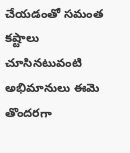చేయడంతో సమంత కష్టాలు చూసినటువంటి అభిమానులు ఈమె తొందరగా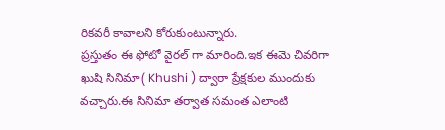రికవరీ కావాలని కోరుకుంటున్నారు.
ప్రస్తుతం ఈ ఫోటో వైరల్ గా మారింది.ఇక ఈమె చివరిగా ఖుషి సినిమా( Khushi ) ద్వారా ప్రేక్షకుల ముందుకు వచ్చారు.ఈ సినిమా తర్వాత సమంత ఎలాంటి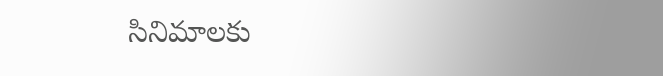సినిమాలకు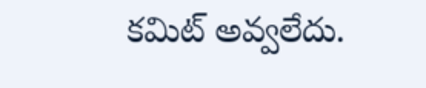కమిట్ అవ్వలేదు.